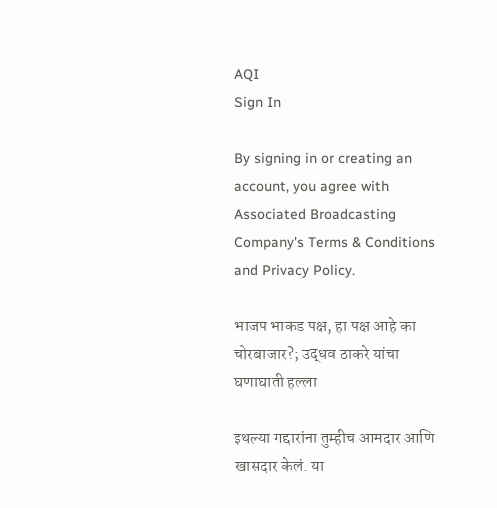AQI
Sign In

By signing in or creating an account, you agree with Associated Broadcasting Company's Terms & Conditions and Privacy Policy.

भाजप भाकड पक्ष, हा पक्ष आहे का चोरबाजार?; उद्धव ठाकरे यांचा घणाघाती हल्ला

इथल्या गद्दारांना तुम्हीच आमदार आणि खासदार केलं. या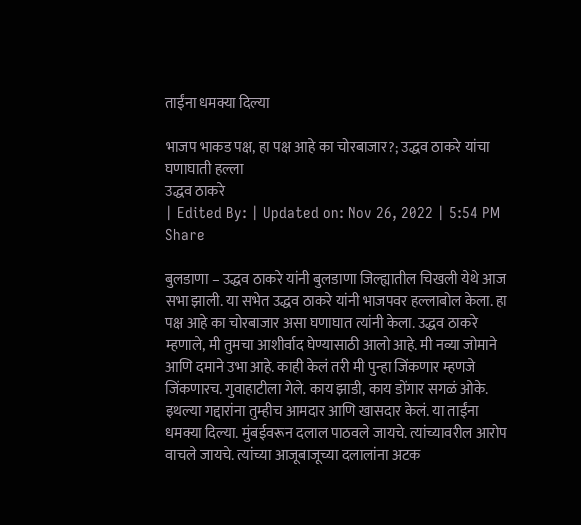ताईंना धमक्या दिल्या

भाजप भाकड पक्ष, हा पक्ष आहे का चोरबाजार?; उद्धव ठाकरे यांचा घणाघाती हल्ला
उद्धव ठाकरे
| Edited By: | Updated on: Nov 26, 2022 | 5:54 PM
Share

बुलडाणा – उद्धव ठाकरे यांनी बुलडाणा जिल्ह्यातील चिखली येथे आज सभा झाली. या सभेत उद्धव ठाकरे यांनी भाजपवर हल्लाबोल केला. हा पक्ष आहे का चोरबाजार असा घणाघात त्यांनी केला. उद्धव ठाकरे म्हणाले, मी तुमचा आशीर्वाद घेण्यासाठी आलो आहे. मी नव्या जोमाने आणि दमाने उभा आहे. काही केलं तरी मी पुन्हा जिंकणार म्हणजे जिंकणारच. गुवाहाटीला गेले. काय झाडी, काय डोंगार सगळं ओके. इथल्या गद्दारांना तुम्हीच आमदार आणि खासदार केलं. या ताईंना धमक्या दिल्या. मुंबईवरून दलाल पाठवले जायचे. त्यांच्यावरील आरोप वाचले जायचे. त्यांच्या आजूबाजूच्या दलालांना अटक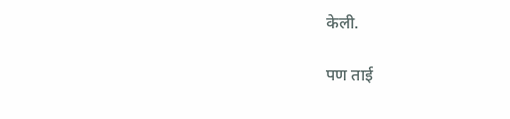केली.

पण ताई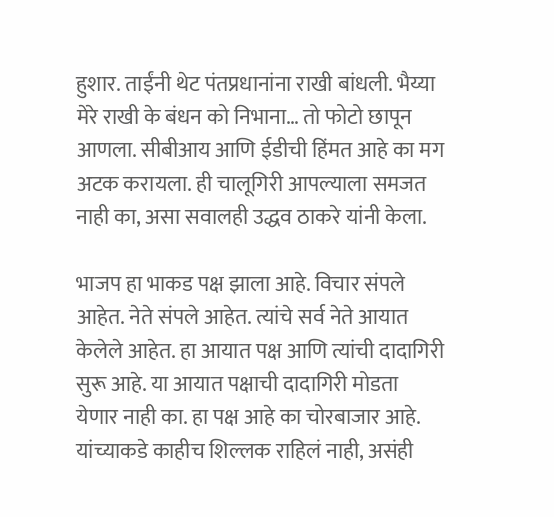हुशार. ताईंनी थेट पंतप्रधानांना राखी बांधली. भैय्या मेरे राखी के बंधन को निभाना… तो फोटो छापून आणला. सीबीआय आणि ईडीची हिंमत आहे का मग अटक करायला. ही चालूगिरी आपल्याला समजत नाही का, असा सवालही उद्धव ठाकरे यांनी केला.

भाजप हा भाकड पक्ष झाला आहे. विचार संपले आहेत. नेते संपले आहेत. त्यांचे सर्व नेते आयात केलेले आहेत. हा आयात पक्ष आणि त्यांची दादागिरी सुरू आहे. या आयात पक्षाची दादागिरी मोडता येणार नाही का. हा पक्ष आहे का चोरबाजार आहे. यांच्याकडे काहीच शिल्लक राहिलं नाही, असंही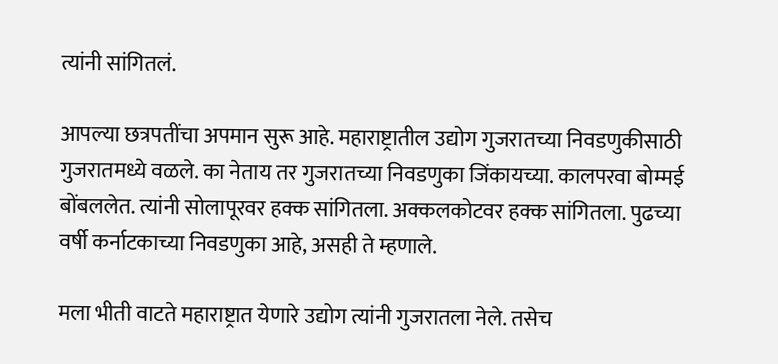त्यांनी सांगितलं.

आपल्या छत्रपतींचा अपमान सुरू आहे. महाराष्ट्रातील उद्योग गुजरातच्या निवडणुकीसाठी गुजरातमध्ये वळले. का नेताय तर गुजरातच्या निवडणुका जिंकायच्या. कालपरवा बोम्मई बोंबललेत. त्यांनी सोलापूरवर हक्क सांगितला. अक्कलकोटवर हक्क सांगितला. पुढच्या वर्षी कर्नाटकाच्या निवडणुका आहे, असही ते म्हणाले.

मला भीती वाटते महाराष्ट्रात येणारे उद्योग त्यांनी गुजरातला नेले. तसेच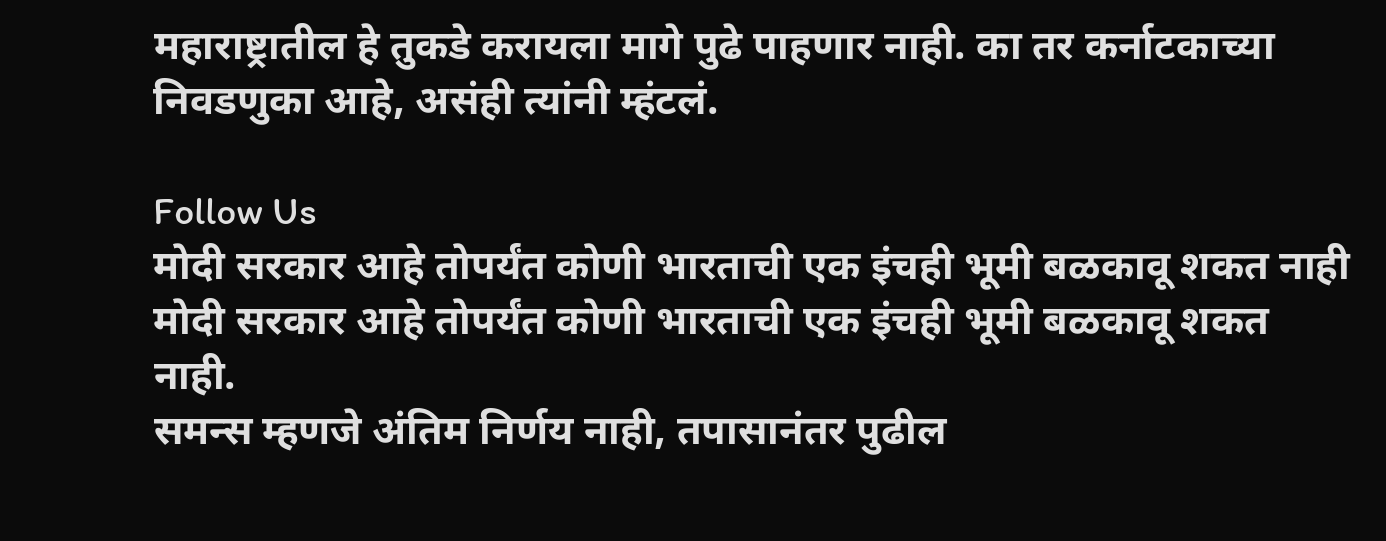महाराष्ट्रातील हे तुकडे करायला मागे पुढे पाहणार नाही. का तर कर्नाटकाच्या निवडणुका आहे, असंही त्यांनी म्हंटलं.

Follow Us
मोदी सरकार आहे तोपर्यंत कोणी भारताची एक इंचही भूमी बळकावू शकत नाही
मोदी सरकार आहे तोपर्यंत कोणी भारताची एक इंचही भूमी बळकावू शकत नाही.
समन्स म्हणजे अंतिम निर्णय नाही, तपासानंतर पुढील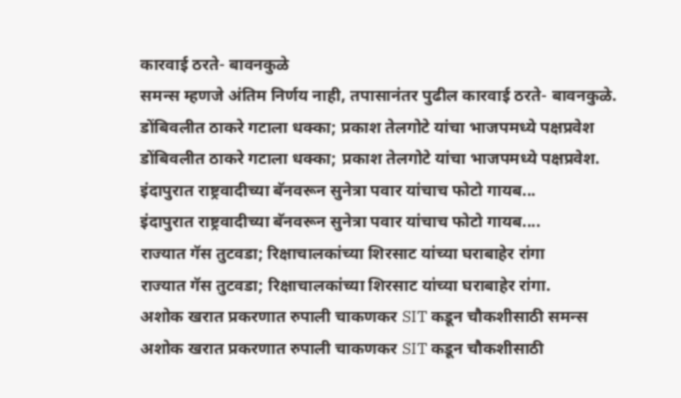कारवाई ठरते- बावनकुळे
समन्स म्हणजे अंतिम निर्णय नाही, तपासानंतर पुढील कारवाई ठरते- बावनकुळे.
डोंबिवलीत ठाकरे गटाला धक्का; प्रकाश तेलगोटे यांचा भाजपमध्ये पक्षप्रवेश
डोंबिवलीत ठाकरे गटाला धक्का; प्रकाश तेलगोटे यांचा भाजपमध्ये पक्षप्रवेश.
इंदापुरात राष्ट्रवादीच्या बॅनवरून सुनेत्रा पवार यांचाच फोटो गायब...
इंदापुरात राष्ट्रवादीच्या बॅनवरून सुनेत्रा पवार यांचाच फोटो गायब....
राज्यात गॅस तुटवडा; रिक्षाचालकांच्या शिरसाट यांच्या घराबाहेर रांगा
राज्यात गॅस तुटवडा; रिक्षाचालकांच्या शिरसाट यांच्या घराबाहेर रांगा.
अशोक खरात प्रकरणात रुपाली चाकणकर SIT कडून चौकशीसाठी समन्स
अशोक खरात प्रकरणात रुपाली चाकणकर SIT कडून चौकशीसाठी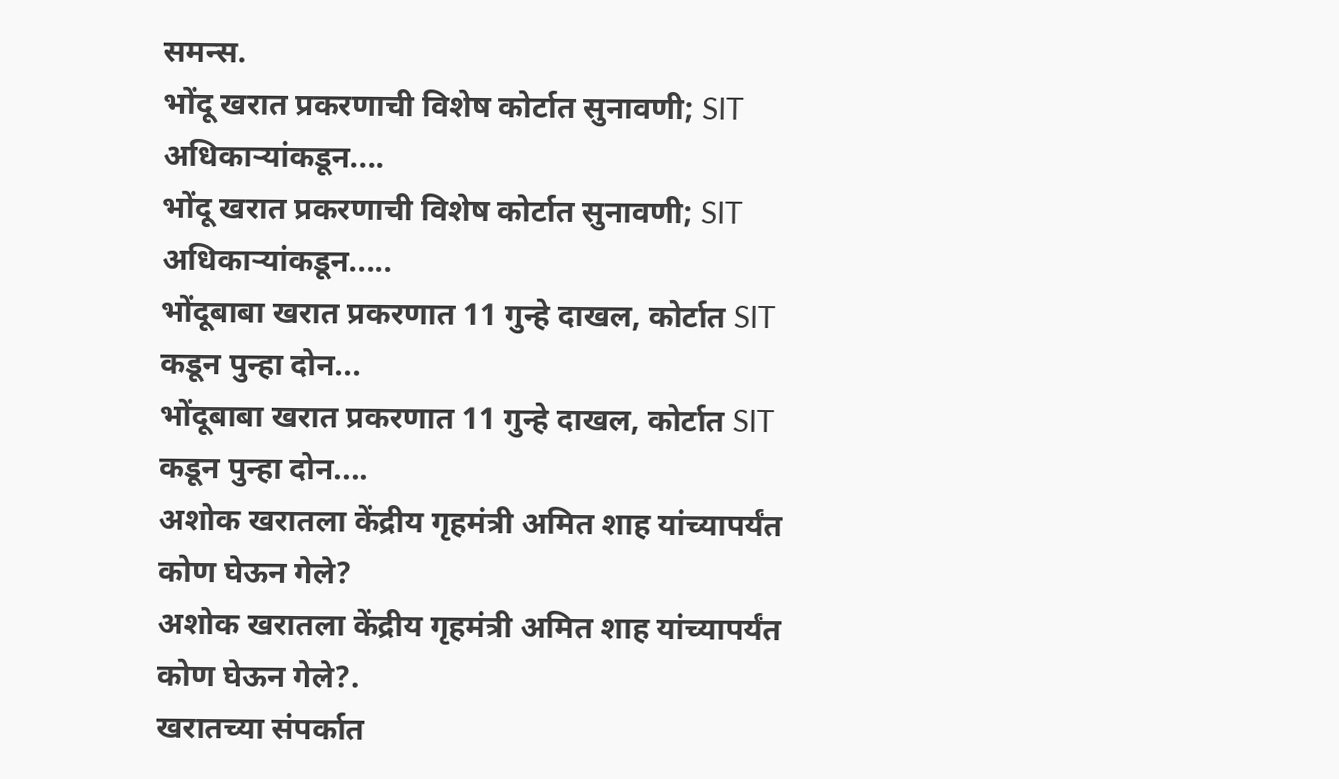समन्स.
भोंदू खरात प्रकरणाची विशेष कोर्टात सुनावणी; SIT अधिकाऱ्यांकडून....
भोंदू खरात प्रकरणाची विशेष कोर्टात सुनावणी; SIT अधिकाऱ्यांकडून.....
भोंदूबाबा खरात प्रकरणात 11 गुन्हे दाखल, कोर्टात SIT कडून पुन्हा दोन...
भोंदूबाबा खरात प्रकरणात 11 गुन्हे दाखल, कोर्टात SIT कडून पुन्हा दोन....
अशोक खरातला केंद्रीय गृहमंत्री अमित शाह यांच्यापर्यंत कोण घेऊन गेले?
अशोक खरातला केंद्रीय गृहमंत्री अमित शाह यांच्यापर्यंत कोण घेऊन गेले?.
खरातच्या संपर्कात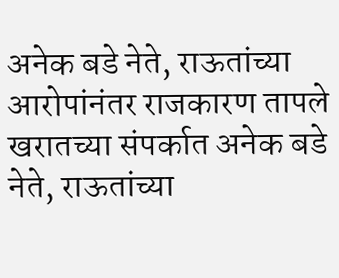अनेक बडे नेते, राऊतांच्या आरोपांनंतर राजकारण तापले
खरातच्या संपर्कात अनेक बडे नेते, राऊतांच्या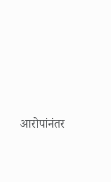आरोपांनंतर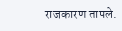राजकारण तापले.